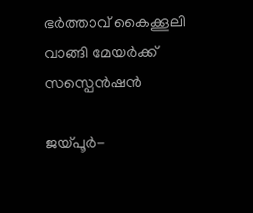ഭര്‍ത്താവ് കൈക്കൂലി വാങ്ങി മേയര്‍ക്ക് സസ്പെന്‍ഷന്‍

ജയ്പൂര്‍-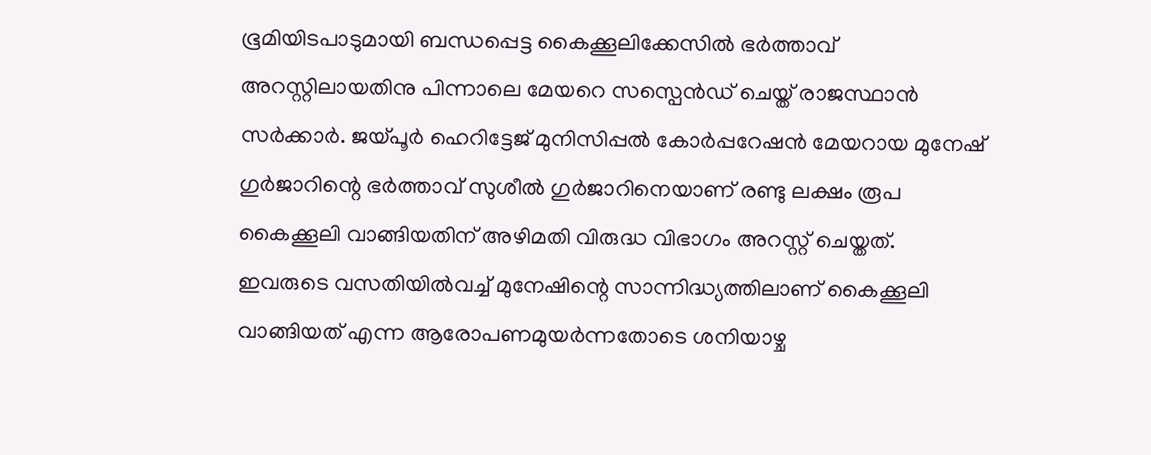ഭൂമിയിടപാടുമായി ബന്ധപ്പെട്ട കൈക്കൂലിക്കേസില്‍ ഭര്‍ത്താവ് അറസ്റ്റിലായതിനു പിന്നാലെ മേയറെ സസ്പെന്‍ഡ് ചെയ്ത് രാജസ്ഥാന്‍ സര്‍ക്കാര്‍. ജയ്പൂര്‍ ഹെറിട്ടേജ് മുനിസിപ്പല്‍ കോര്‍പ്പറേഷന്‍ മേയറായ മുനേഷ് ഗുര്‍ജാറിന്റെ ഭര്‍ത്താവ് സുശീല്‍ ഗുര്‍ജാറിനെയാണ് രണ്ടു ലക്ഷം രൂപ കൈക്കൂലി വാങ്ങിയതിന് അഴിമതി വിരുദ്ധ വിഭാഗം അറസ്റ്റ് ചെയ്തത്. ഇവരുടെ വസതിയില്‍വച്ച് മുനേഷിന്റെ സാന്നിദ്ധ്യത്തിലാണ് കൈക്കൂലി വാങ്ങിയത് എന്ന ആരോപണമുയര്‍ന്നതോടെ ശനിയാഴ്ച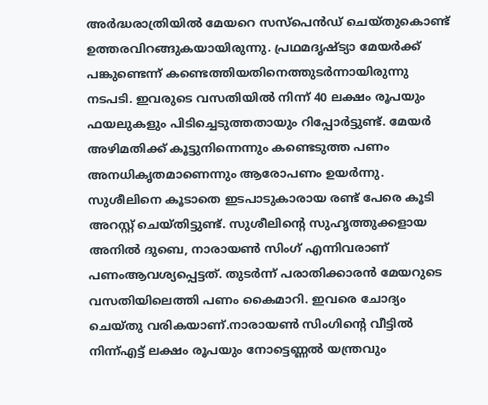അര്‍ദ്ധരാത്രിയില്‍ മേയറെ സസ്പെന്‍ഡ് ചെയ്തുകൊണ്ട് ഉത്തരവിറങ്ങുകയായിരുന്നു. പ്രഥമദൃഷ്ട്യാ മേയര്‍ക്ക് പങ്കുണ്ടെന്ന് കണ്ടെത്തിയതിനെത്തുടര്‍ന്നായിരുന്നു നടപടി. ഇവരുടെ വസതിയില്‍ നിന്ന് 40 ലക്ഷം രൂപയും ഫയലുകളും പിടിച്ചെടുത്തതായും റിപ്പോര്‍ട്ടുണ്ട്. മേയര്‍ അഴിമതിക്ക് കൂട്ടുനിന്നെന്നും കണ്ടെടുത്ത പണം അനധികൃതമാണെന്നും ആരോപണം ഉയര്‍ന്നു. സുശീലിനെ കൂടാതെ ഇടപാടുകാരായ രണ്ട് പേരെ കൂടി അറസ്റ്റ് ചെയ്തിട്ടുണ്ട്. സുശീലിന്റെ സുഹൃത്തുക്കളായ അനില്‍ ദുബെ, നാരായണ്‍ സിംഗ് എന്നിവരാണ് പണംആവശ്യപ്പെട്ടത്. തുടര്‍ന്ന് പരാതിക്കാരന്‍ മേയറുടെ വസതിയിലെത്തി പണം കൈമാറി. ഇവരെ ചോദ്യം ചെയ്തു വരികയാണ്.നാരായണ്‍ സിംഗിന്റെ വീട്ടില്‍ നിന്ന്എട്ട് ലക്ഷം രൂപയും നോട്ടെണ്ണല്‍ യന്ത്രവും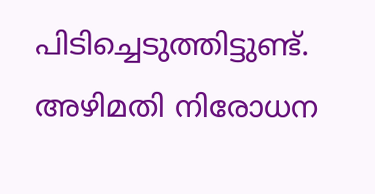പിടിച്ചെടുത്തിട്ടുണ്ട്. അഴിമതി നിരോധന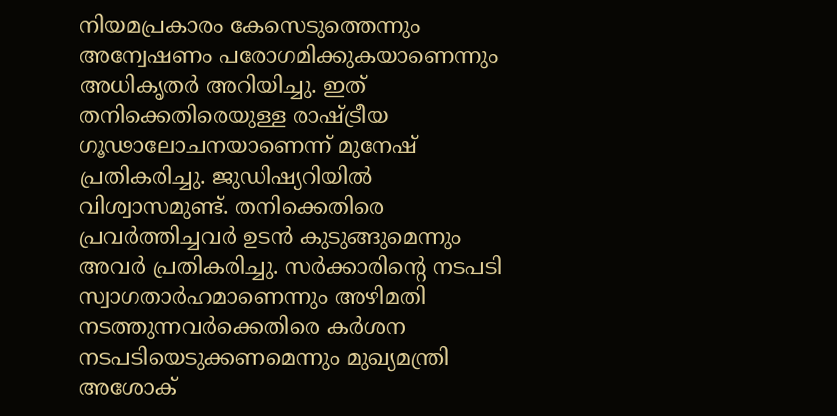നിയമപ്രകാരം കേസെടുത്തെന്നും അന്വേഷണം പരോഗമിക്കുകയാണെന്നും അധികൃതര്‍ അറിയിച്ചു. ഇത് തനിക്കെതിരെയുള്ള രാഷ്ട്രീയ ഗൂഢാലോചനയാണെന്ന് മുനേഷ് പ്രതികരിച്ചു. ജുഡിഷ്യറിയില്‍ വിശ്വാസമുണ്ട്. തനിക്കെതിരെ പ്രവര്‍ത്തിച്ചവര്‍ ഉടന്‍ കുടുങ്ങുമെന്നും അവര്‍ പ്രതികരിച്ചു. സര്‍ക്കാരിന്റെ നടപടി സ്വാഗതാര്‍ഹമാണെന്നും അഴിമതി നടത്തുന്നവര്‍ക്കെതിരെ കര്‍ശന നടപടിയെടുക്കണമെന്നും മുഖ്യമന്ത്രി അശോക്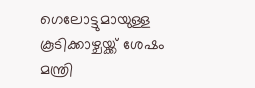ഗെലോട്ടുമായുള്ള കൂടിക്കാഴ്ചയ്ക്ക് ശേഷം മന്ത്രി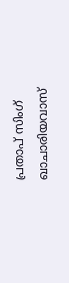പ്രതാപ് സിംഗ് ഖാചാരിയവാസ്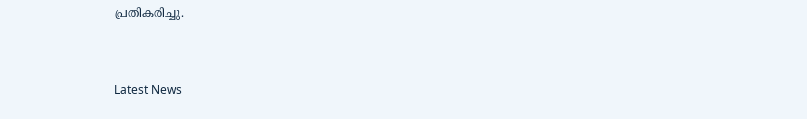പ്രതികരിച്ചു.


Latest News